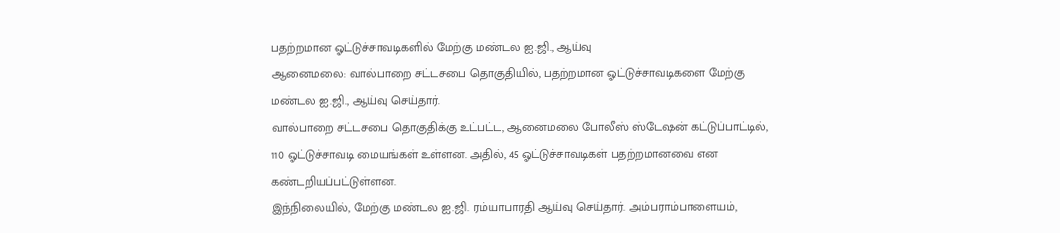பதற்றமான ஓட்டுச்சாவடிகளில் மேற்கு மண்டல ஐ.ஜி., ஆய்வு
ஆனைமலை: வால்பாறை சட்டசபை தொகுதியில், பதற்றமான ஓட்டுச்சாவடிகளை மேற்கு மண்டல ஐ.ஜி., ஆய்வு செய்தார்.
வால்பாறை சட்டசபை தொகுதிக்கு உட்பட்ட, ஆனைமலை போலீஸ் ஸ்டேஷன் கட்டுப்பாட்டில், 110 ஓட்டுச்சாவடி மையங்கள் உள்ளன. அதில், 45 ஓட்டுச்சாவடிகள் பதற்றமானவை என கண்டறியப்பட்டுள்ளன.
இந்நிலையில், மேற்கு மண்டல ஐ.ஜி. ரம்யாபாரதி ஆய்வு செய்தார். அம்பராம்பாளையம்,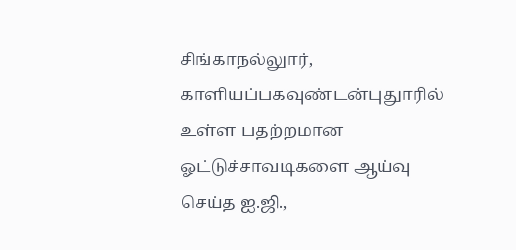சிங்காநல்லுார், காளியப்பகவுண்டன்புதுாரில் உள்ள பதற்றமான ஓட்டுச்சாவடிகளை ஆய்வு செய்த ஐ.ஜி.,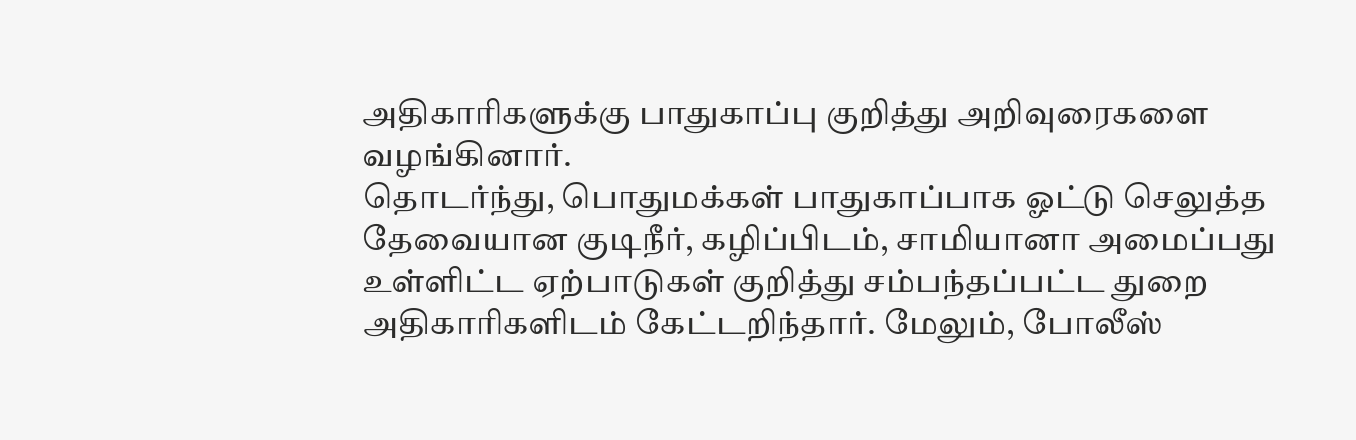அதிகாரிகளுக்கு பாதுகாப்பு குறித்து அறிவுரைகளை வழங்கினார்.
தொடர்ந்து, பொதுமக்கள் பாதுகாப்பாக ஓட்டு செலுத்த தேவையான குடிநீர், கழிப்பிடம், சாமியானா அமைப்பது உள்ளிட்ட ஏற்பாடுகள் குறித்து சம்பந்தப்பட்ட துறை அதிகாரிகளிடம் கேட்டறிந்தார். மேலும், போலீஸ்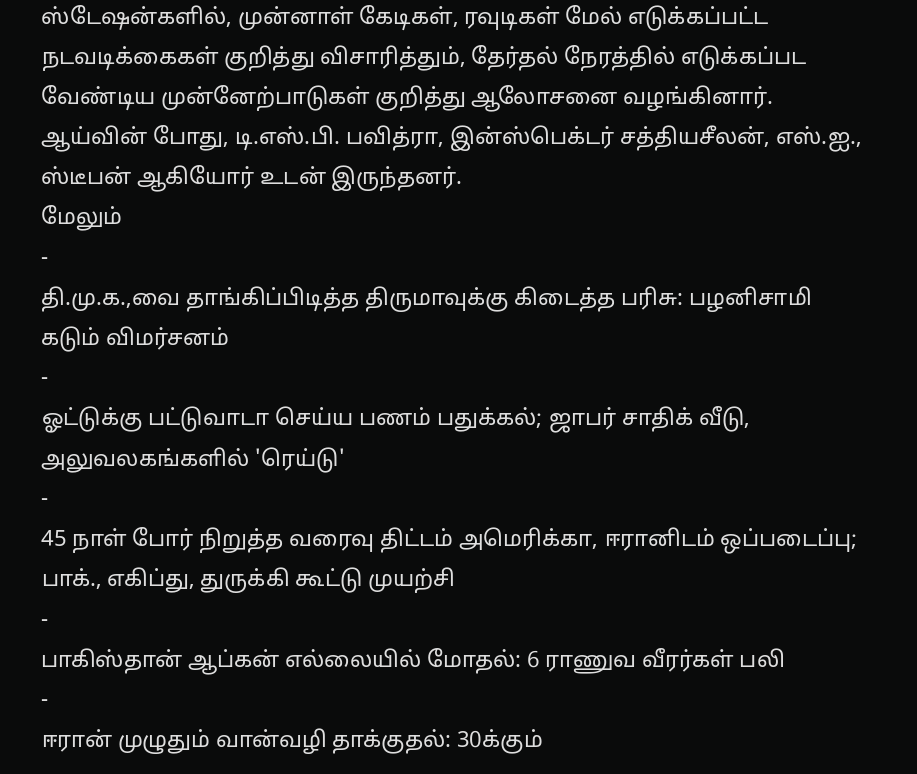ஸ்டேஷன்களில், முன்னாள் கேடிகள், ரவுடிகள் மேல் எடுக்கப்பட்ட நடவடிக்கைகள் குறித்து விசாரித்தும், தேர்தல் நேரத்தில் எடுக்கப்பட வேண்டிய முன்னேற்பாடுகள் குறித்து ஆலோசனை வழங்கினார். ஆய்வின் போது, டி.எஸ்.பி. பவித்ரா, இன்ஸ்பெக்டர் சத்தியசீலன், எஸ்.ஐ., ஸ்டீபன் ஆகியோர் உடன் இருந்தனர்.
மேலும்
-
தி.மு.க.,வை தாங்கிப்பிடித்த திருமாவுக்கு கிடைத்த பரிசு: பழனிசாமி கடும் விமர்சனம்
-
ஓட்டுக்கு பட்டுவாடா செய்ய பணம் பதுக்கல்; ஜாபர் சாதிக் வீடு, அலுவலகங்களில் 'ரெய்டு'
-
45 நாள் போர் நிறுத்த வரைவு திட்டம் அமெரிக்கா, ஈரானிடம் ஒப்படைப்பு; பாக்., எகிப்து, துருக்கி கூட்டு முயற்சி
-
பாகிஸ்தான் ஆப்கன் எல்லையில் மோதல்: 6 ராணுவ வீரர்கள் பலி
-
ஈரான் முழுதும் வான்வழி தாக்குதல்: 30க்கும்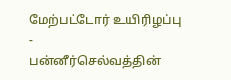மேற்பட்டோர் உயிரிழப்பு
-
பன்னீர்செல்வத்தின்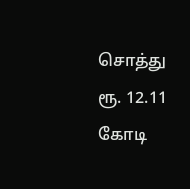சொத்து ரூ. 12.11 கோடி